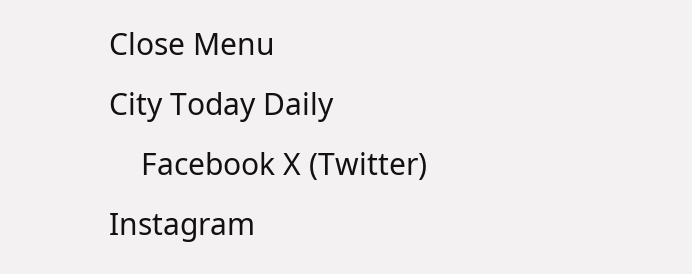Close Menu
City Today Daily
    Facebook X (Twitter) Instagram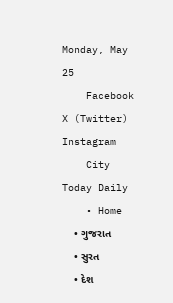Monday, May 25
    Facebook X (Twitter) Instagram
    City Today Daily
    • Home
    • ગુજરાત
    • સુરત
    • દેશ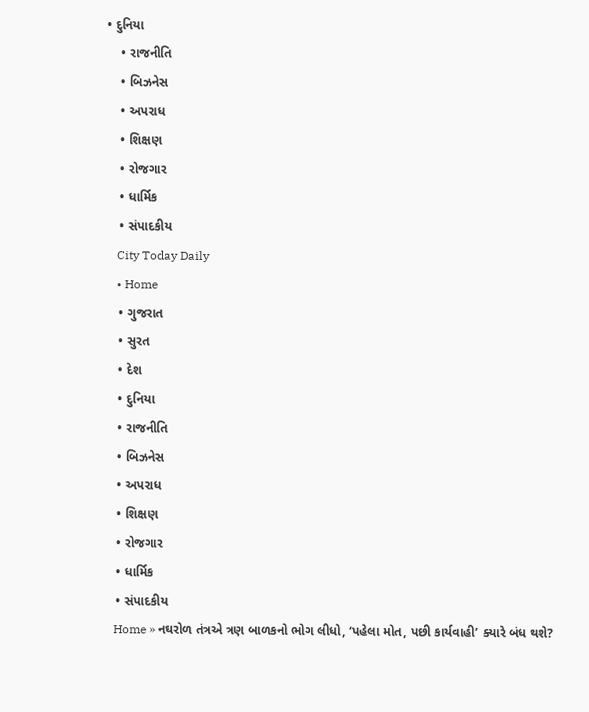• દુનિયા
    • રાજનીતિ
    • બિઝનેસ
    • અપરાધ
    • શિક્ષણ
    • રોજગાર
    • ધાર્મિક
    • સંપાદકીય
    City Today Daily
    • Home
    • ગુજરાત
    • સુરત
    • દેશ
    • દુનિયા
    • રાજનીતિ
    • બિઝનેસ
    • અપરાધ
    • શિક્ષણ
    • રોજગાર
    • ધાર્મિક
    • સંપાદકીય
    Home » નઘરોળ તંત્રએ ત્રણ બાળકનો ભોગ લીધો, ‘પહેલા મોત, પછી કાર્યવાહી’ ક્યારે બંધ થશે?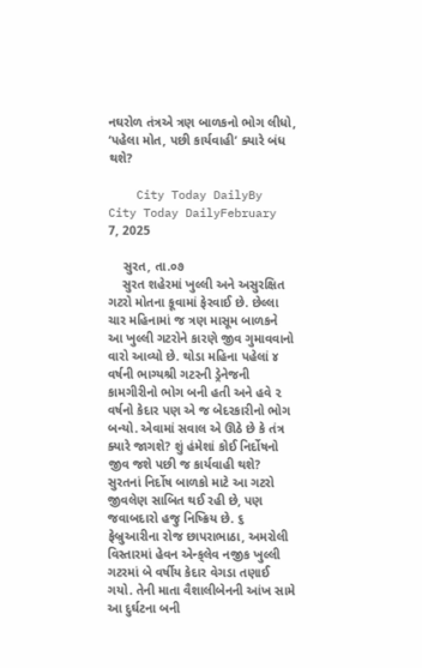નઘરોળ તંત્રએ ત્રણ બાળકનો ભોગ લીધો, ‘પહેલા મોત, પછી કાર્યવાહી’ ક્યારે બંધ થશે?

    City Today DailyBy City Today DailyFebruary 7, 2025

    સુરત, તા.૦૭
    સુરત શહેરમાં ખુલ્લી અને અસુરક્ષિત ગટરો મોતના કૂવામાં ફેરવાઈ છે. છેલ્લા ચાર મહિનામાં જ ત્રણ માસૂમ બાળકને આ ખુલ્લી ગટરોને કારણે જીવ ગુમાવવાનો વારો આવ્યો છે. થોડા મહિના પહેલાં ૪ વર્ષની ભાગ્યશ્રી ગટરની ડ્રેનેજની કામગીરીનો ભોગ બની હતી અને હવે ૨ વર્ષનો કેદાર પણ એ જ બેદરકારીનો ભોગ બન્યો. એવામાં સવાલ એ ઊઠે છે કે તંત્ર ક્યારે જાગશે? શું હંમેશાં કોઈ નિર્દોષનો જીવ જશે પછી જ કાર્યવાહી થશે? સુરતનાં નિર્દોષ બાળકો માટે આ ગટરો જીવલેણ સાબિત થઈ રહી છે, પણ જવાબદારો હજુ નિષ્ક્રિય છે. ૬ ફેબ્રુઆરીના રોજ છાપરાભાઠા, અમરોલી વિસ્તારમાં હેવન એન્ક્‌લેવ નજીક ખુલ્લી ગટરમાં બે વર્ષીય કેદાર વેગડા તણાઈ ગયો. તેની માતા વૈશાલીબેનની આંખ સામે આ દુર્ઘટના બની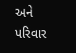અને પરિવાર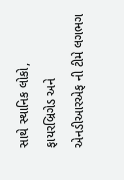સાથે સ્થાનિક લોકો, ફાયરબ્રિગેડ અને એનડીઆરએફ ની ટીમે લગભગ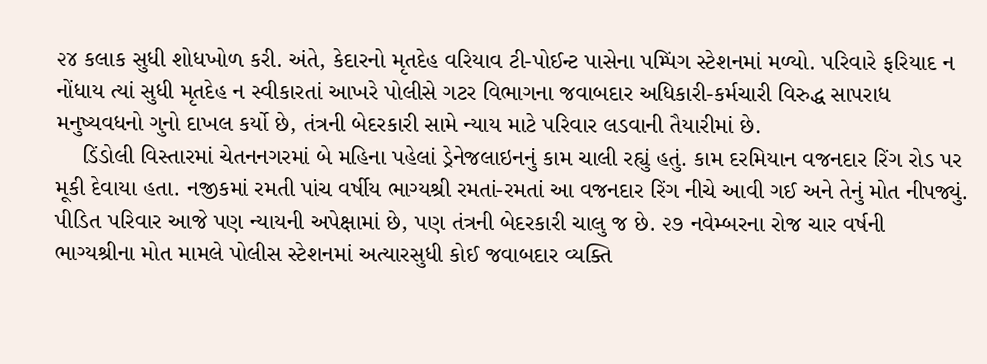૨૪ કલાક સુધી શોધખોળ કરી. અંતે, કેદારનો મૃતદેહ વરિયાવ ટી-પોઈન્ટ પાસેના પમ્પિંગ સ્ટેશનમાં મળ્યો. પરિવારે ફરિયાદ ન નોંધાય ત્યાં સુધી મૃતદેહ ન સ્વીકારતાં આખરે પોલીસે ગટર વિભાગના જવાબદાર અધિકારી-કર્મચારી વિરુદ્ધ સાપરાધ મનુષ્યવધનો ગુનો દાખલ કર્યો છે, તંત્રની બેદરકારી સામે ન્યાય માટે પરિવાર લડવાની તૈયારીમાં છે.
    ડિંડોલી વિસ્તારમાં ચેતનનગરમાં બે મહિના પહેલાં ડ્રેનેજલાઇનનું કામ ચાલી રહ્યું હતું. કામ દરમિયાન વજનદાર રિંગ રોડ પર મૂકી દેવાયા હતા. નજીકમાં રમતી પાંચ વર્ષીય ભાગ્યશ્રી રમતાં-રમતાં આ વજનદાર રિંગ નીચે આવી ગઈ અને તેનું મોત નીપજ્યું. પીડિત પરિવાર આજે પણ ન્યાયની અપેક્ષામાં છે, પણ તંત્રની બેદરકારી ચાલુ જ છે. ૨૭ નવેમ્બરના રોજ ચાર વર્ષની ભાગ્યશ્રીના મોત મામલે પોલીસ સ્ટેશનમાં અત્યારસુધી કોઈ જવાબદાર વ્યક્તિ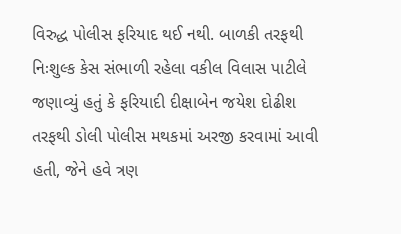વિરુદ્ધ પોલીસ ફરિયાદ થઈ નથી. બાળકી તરફથી નિઃશુલ્ક કેસ સંભાળી રહેલા વકીલ વિલાસ પાટીલે જણાવ્યું હતું કે ફરિયાદી દીક્ષાબેન જયેશ દોઢીશ તરફથી ડોલી પોલીસ મથકમાં અરજી કરવામાં આવી હતી, જેને હવે ત્રણ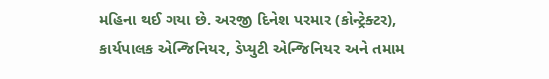મહિના થઈ ગયા છે. અરજી દિનેશ પરમાર (કોન્ટ્રેક્ટર), કાર્યપાલક એન્જિનિયર, ડેપ્યુટી એન્જિનિયર અને તમામ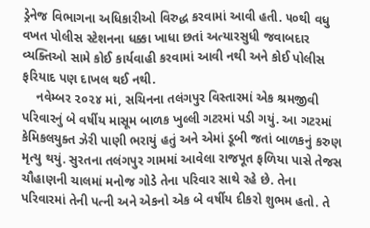ડ્રેનેજ વિભાગના અધિકારીઓ વિરુદ્ધ કરવામાં આવી હતી. ૫૦થી વધુ વખત પોલીસ સ્ટેશનના ધક્કા ખાધા છતાં અત્યારસુધી જવાબદાર વ્યક્તિઓ સામે કોઈ કાર્યવાહી કરવામાં આવી નથી અને કોઈ પોલીસ ફરિયાદ પણ દાખલ થઈ નથી.
    નવેમ્બર ૨૦૨૪ માં, સચિનના તલંગપુર વિસ્તારમાં એક શ્રમજીવી પરિવારનું બે વર્ષીય માસૂમ બાળક ખુલ્લી ગટરમાં પડી ગયું. આ ગટરમાં કેમિકલયુક્ત ઝેરી પાણી ભરાયું હતું અને એમાં ડૂબી જતાં બાળકનું કરુણ મૃત્યુ થયું. સુરતના તલંગપુર ગામમાં આવેલા રાજપૂત ફળિયા પાસે તેજસ ચૌહાણની ચાલમાં મનોજ ગોડે તેના પરિવાર સાથે રહે છે. તેના પરિવારમાં તેની પત્ની અને એકનો એક બે વર્ષીય દીકરો શુભમ હતો. તે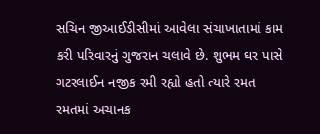સચિન જીઆઈડીસીમાં આવેલા સંચાખાતામાં કામ કરી પરિવારનું ગુજરાન ચલાવે છે. શુભમ ઘર પાસે ગટરલાઈન નજીક રમી રહ્યો હતો ત્યારે રમત રમતમાં અચાનક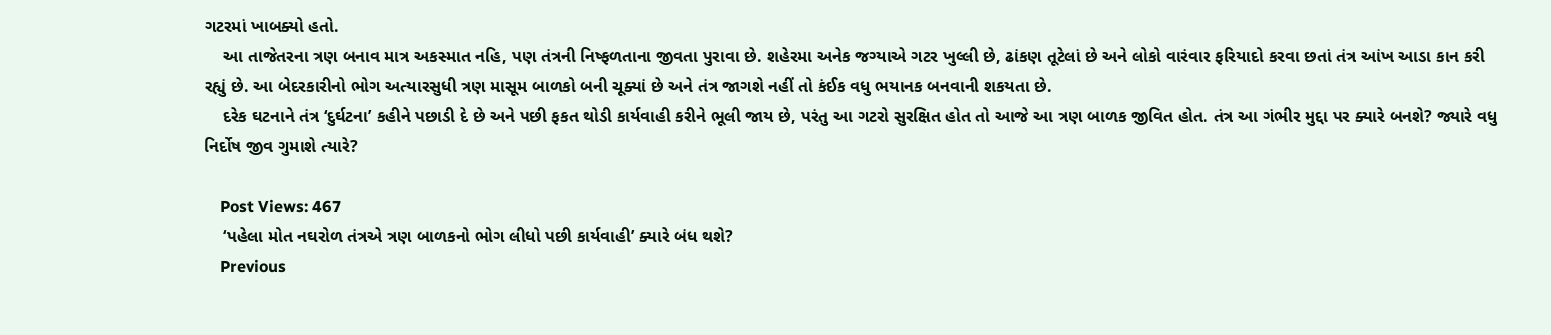ગટરમાં ખાબક્યો હતો.
    આ તાજેતરના ત્રણ બનાવ માત્ર અકસ્માત નહિ, પણ તંત્રની નિષ્ફળતાના જીવતા પુરાવા છે. શહેરમા અનેક જગ્યાએ ગટર ખુલ્લી છે, ઢાંકણ તૂટેલાં છે અને લોકો વારંવાર ફરિયાદો કરવા છતાં તંત્ર આંખ આડા કાન કરી રહ્યું છે. આ બેદરકારીનો ભોગ અત્યારસુધી ત્રણ માસૂમ બાળકો બની ચૂક્યાં છે અને તંત્ર જાગશે નહીં તો કંઈક વધુ ભયાનક બનવાની શકયતા છે.
    દરેક ઘટનાને તંત્ર ‘દુર્ઘટના’ કહીને પછાડી દે છે અને પછી ફકત થોડી કાર્યવાહી કરીને ભૂલી જાય છે, પરંતુ આ ગટરો સુરક્ષિત હોત તો આજે આ ત્રણ બાળક જીવિત હોત. તંત્ર આ ગંભીર મુદ્દા પર ક્યારે બનશે? જ્યારે વધુ નિર્દોષ જીવ ગુમાશે ત્યારે?

    Post Views: 467
    ‘પહેલા મોત નઘરોળ તંત્રએ ત્રણ બાળકનો ભોગ લીધો પછી કાર્યવાહી’ ક્યારે બંધ થશે?
    Previous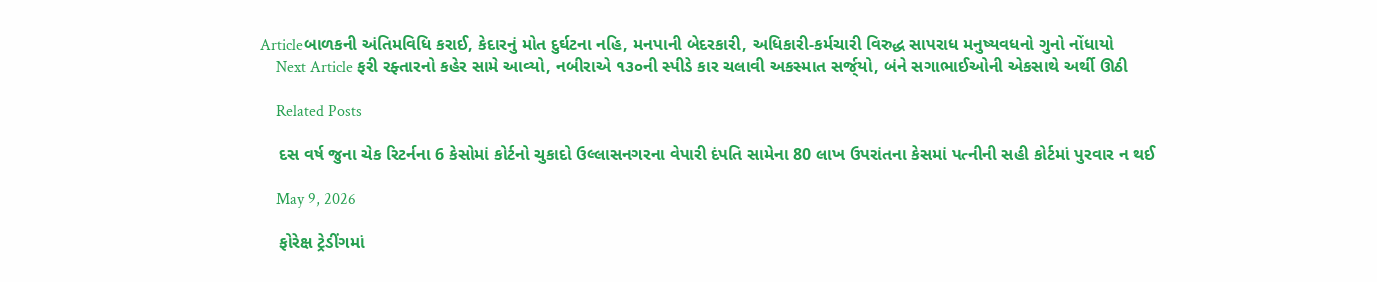Articleબાળકની અંતિમવિધિ કરાઈ, કેદારનું મોત દુર્ઘટના નહિ, મનપાની બેદરકારી, અધિકારી-કર્મચારી વિરુદ્ધ સાપરાધ મનુષ્યવધનો ગુનો નોંધાયો
    Next Article ફરી રફ્તારનો કહેર સામે આવ્યો, નબીરાએ ૧૩૦ની સ્પીડે કાર ચલાવી અકસ્માત સર્જ્‌યો, બંને સગાભાઈઓની એકસાથે અર્થી ઊઠી

    Related Posts

    દસ વર્ષ જુના ચેક રિટર્નના 6 કેસોમાં કોર્ટનો ચુકાદો ઉલ્લાસનગરના વેપારી દંપતિ સામેના 80 લાખ ઉપરાંતના કેસમાં પત્નીની સહી કોર્ટમાં પુરવાર ન થઈ

    May 9, 2026

    ફોરેક્ષ ટ્રેડીંગમાં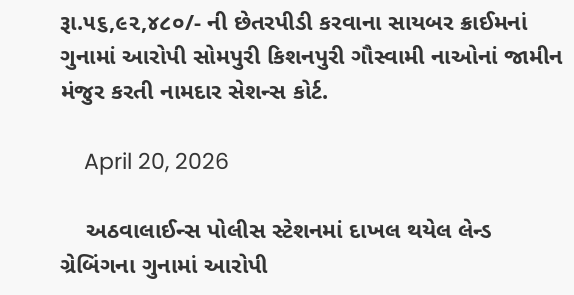રૂા.૫૬,૯૨,૪૮૦/- ની છેતરપીડી કરવાના સાયબર ક્રાઈમનાં ગુનામાં આરોપી સોમપુરી કિશનપુરી ગૌસ્વામી નાઓનાં જામીન મંજુર કરતી નામદાર સેશન્સ કોર્ટ.

    April 20, 2026

    અઠવાલાઈન્સ પોલીસ સ્ટેશનમાં દાખલ થયેલ લેન્ડ ગ્રેબિંગના ગુનામાં આરોપી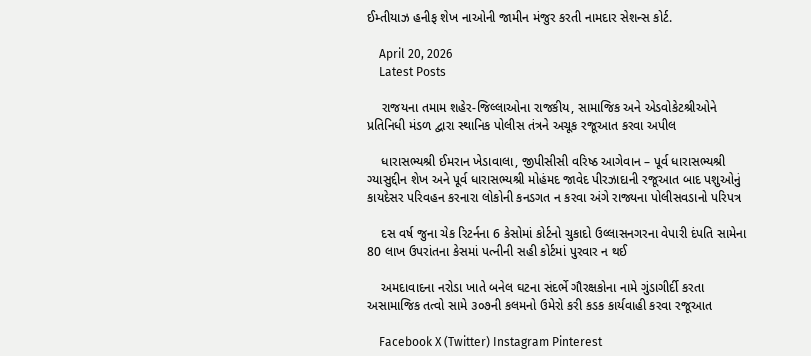ઈમ્તીયાઝ હનીફ શેખ નાઓની જામીન મંજુર કરતી નામદાર સેશન્સ કોર્ટ.

    April 20, 2026
    Latest Posts

    રાજયના તમામ શહેર-જિલ્લાઓના રાજકીય, સામાજિક અને એડવોકેટશ્રીઓને પ્રતિનિધી મંડળ દ્વારા સ્થાનિક પોલીસ તંત્રને અચૂક રજૂઆત કરવા અપીલ

    ધારાસભ્યશ્રી ઈમરાન ખેડાવાલા, જીપીસીસી વરિષ્ઠ આગેવાન – પૂર્વ ધારાસભ્યશ્રી ગ્યાસુદ્દીન શેખ અને પૂર્વ ધારાસભ્યશ્રી મોહંમદ જાવેદ પીરઝાદાની રજૂઆત બાદ પશુઓનું કાયદેસર પરિવહન કરનારા લોકોની કનડગત ન કરવા અંગે રાજ્યના પોલીસવડાનો પરિપત્ર

    દસ વર્ષ જુના ચેક રિટર્નના 6 કેસોમાં કોર્ટનો ચુકાદો ઉલ્લાસનગરના વેપારી દંપતિ સામેના 80 લાખ ઉપરાંતના કેસમાં પત્નીની સહી કોર્ટમાં પુરવાર ન થઈ

    અમદાવાદના નરોડા ખાતે બનેલ ઘટના સંદર્ભે ગૌરક્ષકોના નામે ગુંડાગીર્દી કરતા અસામાજિક તત્વો સામે ૩૦૭ની કલમનો ઉમેરો કરી કડક કાર્યવાહી કરવા રજૂઆત

    Facebook X (Twitter) Instagram Pinterest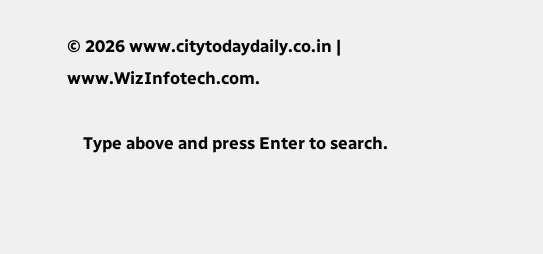© 2026 www.citytodaydaily.co.in | www.WizInfotech.com.

    Type above and press Enter to search.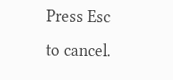Press Esc to cancel.